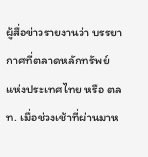ผู้สื่อข่าวรายงานว่า บรรยากาศที่ตลาดหลักทรัพย์แห่งประเทศไทย หรือ ตลท. เมื่อช่วงเช้าที่ผ่านมาห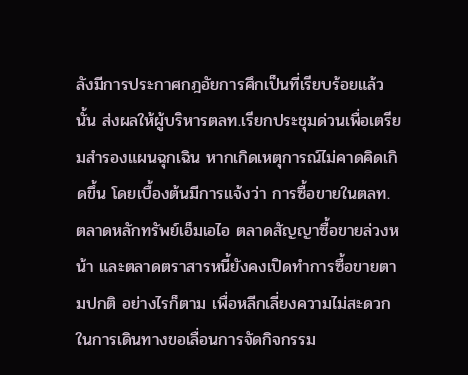ลังมีการประกาศกฎอัยการศึกเป็นที่เรียบร้อยแล้วนั้น ส่งผลให้ผู้บริหารตลท.เรียกประชุมด่วนเพื่อเตรียมสำรองแผนฉุกเฉิน หากเกิดเหตุการณ์ไม่คาดคิดเกิดขึ้น โดยเบื้องต้นมีการแจ้งว่า การซื้อขายในตลท. ตลาดหลักทรัพย์เอ็มเอไอ ตลาดสัญญาซื้อขายล่วงหน้า และตลาดตราสารหนี้ยังคงเปิดทำการซื้อขายตามปกติ อย่างไรก็ตาม เพื่อหลีกเลี่ยงความไม่สะดวกในการเดินทางขอเลื่อนการจัดกิจกรรม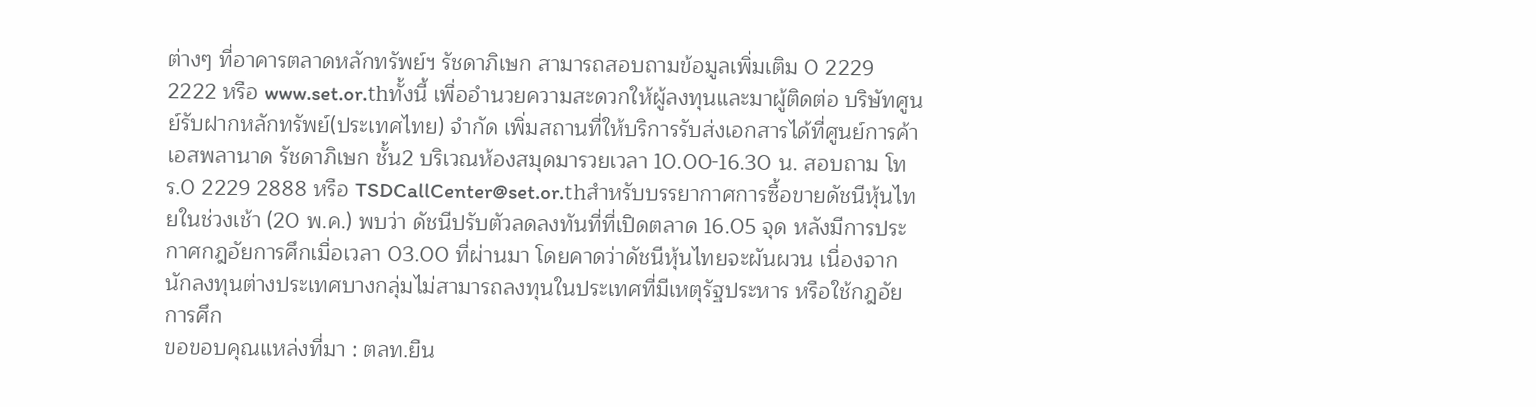ต่างๆ ที่อาคารตลาดหลักทรัพย์ฯ รัชดาภิเษก สามารถสอบถามข้อมูลเพิ่มเติม 0 2229 2222 หรือ www.set.or.thทั้งนี้ เพื่ออำนวยความสะดวกให้ผู้ลงทุนและมาผู้ติดต่อ บริษัทศูนย์รับฝากหลักทรัพย์(ประเทศไทย) จำกัด เพิ่มสถานที่ให้บริการรับส่งเอกสารได้ที่ศูนย์การค้าเอสพลานาด รัชดาภิเษก ชั้น2 บริเวณห้องสมุดมารวยเวลา 10.00-16.30 น. สอบถาม โทร.0 2229 2888 หรือ TSDCallCenter@set.or.thสำหรับบรรยากาศการซื้อขายดัชนีหุ้นไทยในช่วงเช้า (20 พ.ค.) พบว่า ดัชนีปรับตัวลดลงทันที่ที่เปิดตลาด 16.05 จุด หลังมีการประกาศกฎอัยการศึกเมื่อเวลา 03.00 ที่ผ่านมา โดยคาดว่าดัชนีหุ้นไทยจะผันผวน เนื่องจากนักลงทุนต่างประเทศบางกลุ่มไม่สามารถลงทุนในประเทศที่มีเหตุรัฐประหาร หรือใช้กฎอัยการศึก
ขอขอบคุณแหล่งที่มา : ตลท.ยืน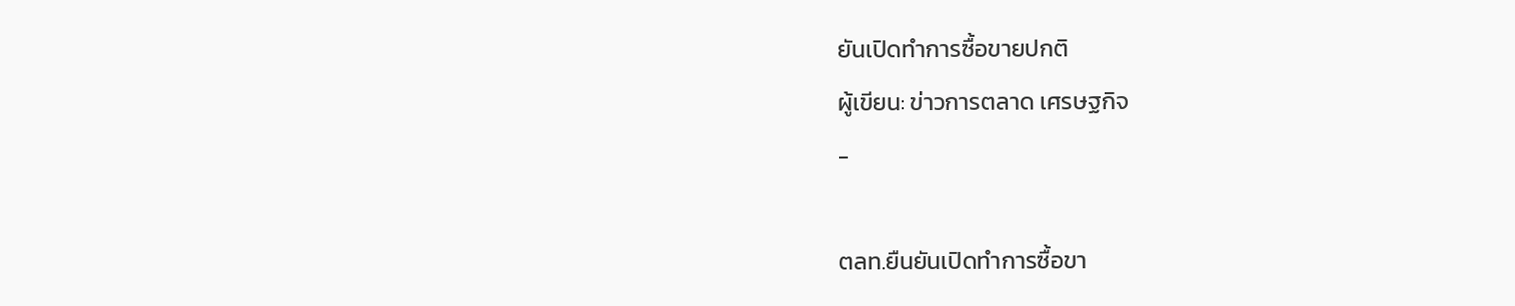ยันเปิดทำการซื้อขายปกติ
ผู้เขียน: ข่าวการตลาด เศรษฐกิจ
-

ตลท.ยืนยันเปิดทำการซื้อขา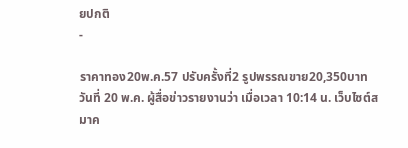ยปกติ
-

ราคาทอง20พ.ค.57 ปรับครั้งที่2 รูปพรรณขาย20,350บาท
วันที่ 20 พ.ค. ผู้สื่อข่าวรายงานว่า เมื่อเวลา 10:14 น. เว็บไซต์สมาค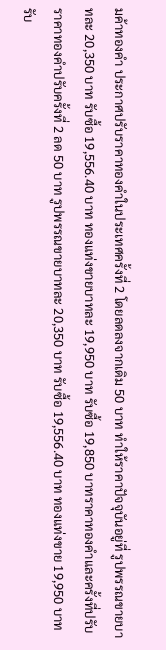มค้าทองคำ ประกาศปรับราคาทองคำในประเทศครั้งที่ 2 โดยลดลงจากเดิม 50 บาท ทำให้ราคาปัจจุบันอยู่ที่ รูปพรรณขายบาทละ 20,350 บาท รับซื้อ 19,556.40 บาท ทองแท่งขายบาทละ 19,950 บาท รับซื้อ 19,850 บาทราคาทองคำและครั้งที่ปรับราคาทองคำปรับครั้งที่ 2 ลด 50 บาท รูปพรรณขายบาทละ 20,350 บาท รับซื้อ 19,556.40 บาท ทองแท่งขาย 19,950 บาท รับ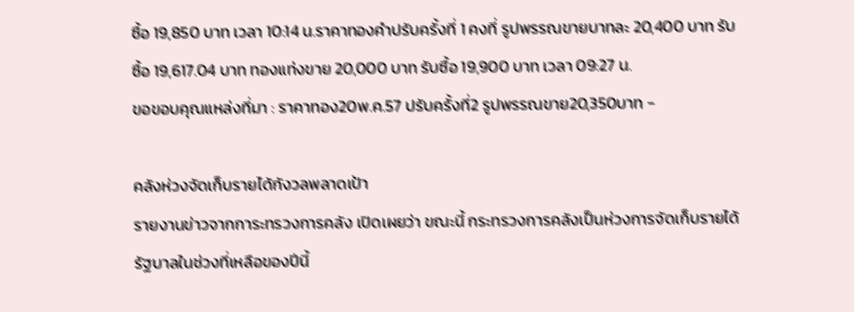ซื้อ 19,850 บาท เวลา 10:14 น.ราคาทองคำปรับครั้งที่ 1 คงที่ รูปพรรณขายบาทละ 20,400 บาท รับซื้อ 19,617.04 บาท ทองแท่งขาย 20,000 บาท รับซื้อ 19,900 บาท เวลา 09:27 น.
ขอขอบคุณแหล่งที่มา : ราคาทอง20พ.ค.57 ปรับครั้งที่2 รูปพรรณขาย20,350บาท -

คลังห่วงจัดเก็บรายได้กังวลพลาดเป้า
รายงานข่าวจากการะทรวงการคลัง เปิดเผยว่า ขณะนี้ กระทรวงการคลังเป็นห่วงการจัดเก็บรายได้รัฐบาลในช่วงที่เหลือของปีนี้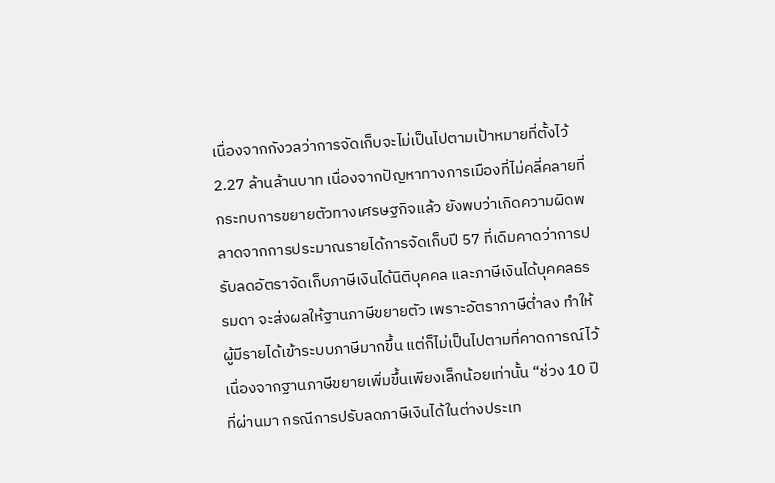เนื่องจากกังวลว่าการจัดเก็บจะไม่เป็นไปตามเป้าหมายที่ตั้งไว้ 2.27 ล้านล้านบาท เนื่องจากปัญหาทางการเมืองที่ไม่คลี่คลายที่กระทบการขยายตัวทางเศรษฐกิจแล้ว ยังพบว่าเกิดความผิดพลาดจากการประมาณรายได้การจัดเก็บปี 57 ที่เดิมคาดว่าการปรับลดอัตราจัดเก็บภาษีเงินได้นิติบุคคล และภาษีเงินได้บุคคลธรรมดา จะส่งผลให้ฐานภาษีขยายตัว เพราะอัตราภาษีต่ำลง ทำให้ผู้มีรายได้เข้าระบบภาษีมากขึ้น แต่ก็ไม่เป็นไปตามที่คาดการณ์ไว้ เนื่องจากฐานภาษีขยายเพิ่มขึ้นเพียงเล็กน้อยเท่านั้น “ช่วง 10 ปีที่ผ่านมา กรณีการปรับลดภาษีเงินได้ในต่างประเท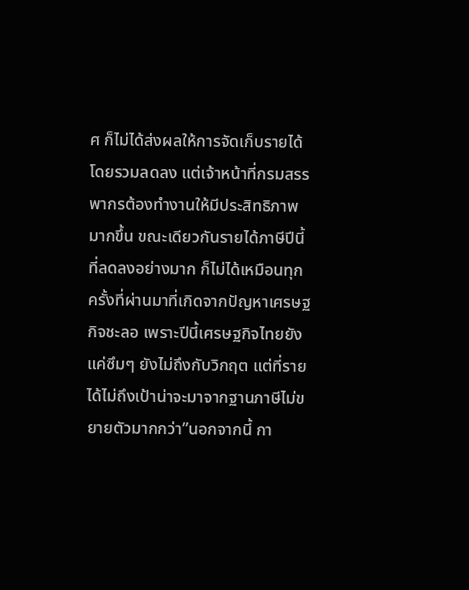ศ ก็ไม่ได้ส่งผลให้การจัดเก็บรายได้โดยรวมลดลง แต่เจ้าหน้าที่กรมสรรพากรต้องทำงานให้มีประสิทธิภาพมากขึ้น ขณะเดียวกันรายได้ภาษีปีนี้ที่ลดลงอย่างมาก ก็ไม่ได้เหมือนทุกครั้งที่ผ่านมาที่เกิดจากปัญหาเศรษฐกิจชะลอ เพราะปีนี้เศรษฐกิจไทยยังแค่ซึมๆ ยังไม่ถึงกับวิกฤต แต่ที่รายได้ไม่ถึงเป้าน่าจะมาจากฐานภาษีไม่ขยายตัวมากกว่า”นอกจากนี้ กา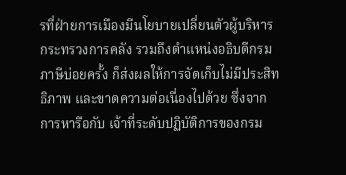รที่ฝ่ายการเมืองมีนโยบายเปลี่ยนตัวผู้บริหารกระทรวงการคลัง รวมถึงตำแหน่งอธิบดีกรมภาษีบ่อยครั้ง ก็ส่งผลให้การจัดเก็บไม่มีประสิทธิภาพ และขาดความต่อเนื่องไปด้วย ซึ่งจากการหารือกับ เจ้าที่ระดับปฏิบัติการของกรม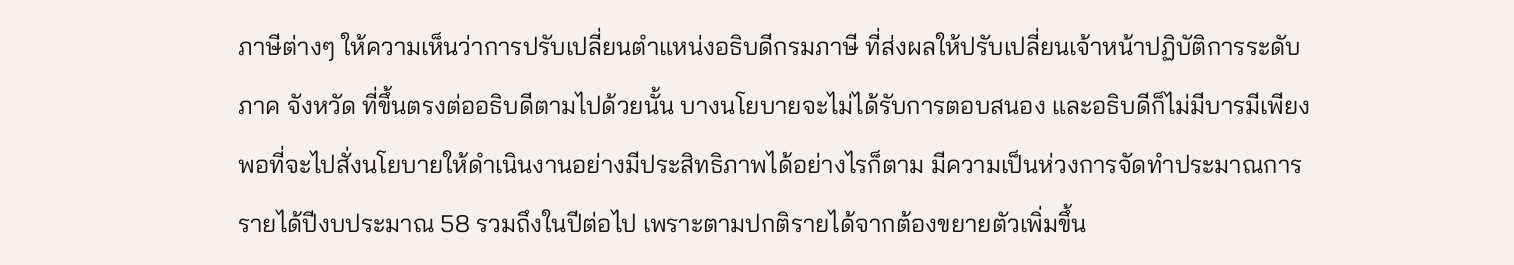ภาษีต่างๆ ให้ความเห็นว่าการปรับเปลี่ยนตำแหน่งอธิบดีกรมภาษี ที่ส่งผลให้ปรับเปลี่ยนเจ้าหน้าปฏิบัติการระดับภาค จังหวัด ที่ขึ้นตรงต่ออธิบดีตามไปด้วยนั้น บางนโยบายจะไม่ได้รับการตอบสนอง และอธิบดีก็ไม่มีบารมีเพียงพอที่จะไปสั่งนโยบายให้ดำเนินงานอย่างมีประสิทธิภาพได้อย่างไรก็ตาม มีความเป็นห่วงการจัดทำประมาณการรายได้ปีงบประมาณ 58 รวมถึงในปีต่อไป เพราะตามปกติรายได้จากต้องขยายตัวเพิ่มขึ้น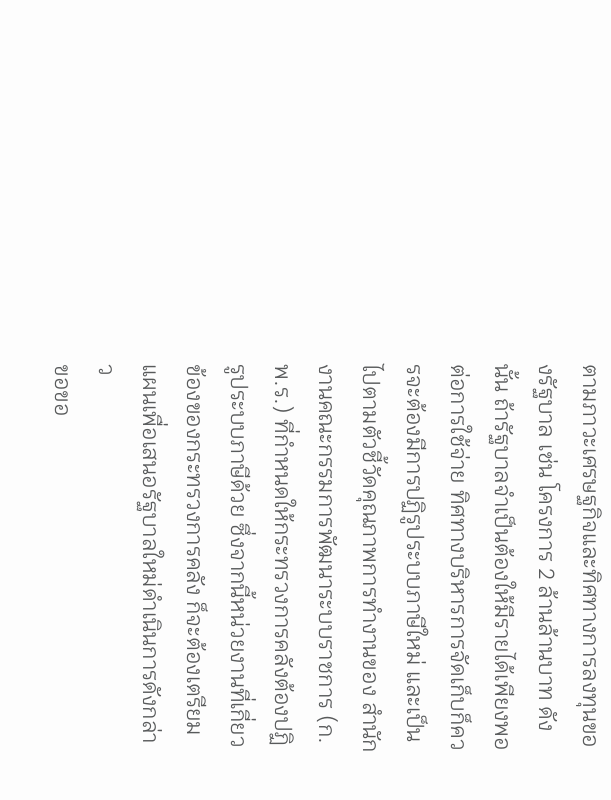ตามภาวะเศรษฐกิจและทิศทางการลงทุนของรัฐบาล เช่น โครงการ 2 ล้านล้านบาท ดังนั้น ถ้ารัฐบาลจำเป็นต้องให้มีรายได้เพียงพอต่อการใช้จ่าย ทิศทางบริหารการจัดเก็บก็ควรจะต้องมีการปฏิรูประบบภาษีใหม่ และเป็นไปตามตัวชี้วัดคุณภาพการทำงานของ สำนักงานคณะกรรมการพัฒนาระบบราชการ (ก.พ.ร.) ที่กำหนดให้กระทรวงการคลังต้องปฏิรูประบบภาษีด้วย ซึ่งจากนี้หน่วยงานที่เกี่ยวข้องของกระทรวงการคลัง ก็จะต้องเตรียมแผนเพื่อเสนอรัฐบาลใหม่ดำเนินการดังกล่าว
ขอขอ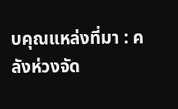บคุณแหล่งที่มา : คลังห่วงจัด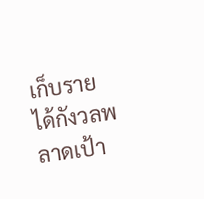เก็บรายได้กังวลพลาดเป้า